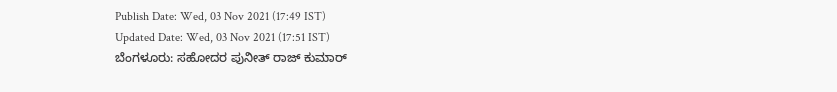Publish Date: Wed, 03 Nov 2021 (17:49 IST)
Updated Date: Wed, 03 Nov 2021 (17:51 IST)
ಬೆಂಗಳೂರು: ಸಹೋದರ ಪುನೀತ್ ರಾಜ್ ಕುಮಾರ್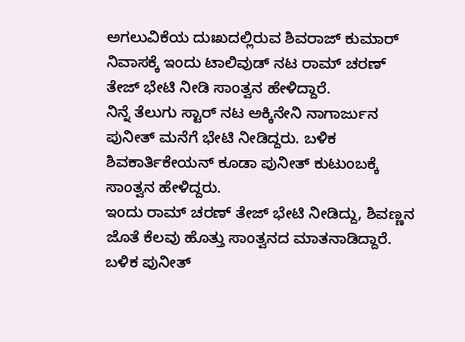ಅಗಲುವಿಕೆಯ ದುಃಖದಲ್ಲಿರುವ ಶಿವರಾಜ್ ಕುಮಾರ್ ನಿವಾಸಕ್ಕೆ ಇಂದು ಟಾಲಿವುಡ್ ನಟ ರಾಮ್ ಚರಣ್ ತೇಜ್ ಭೇಟಿ ನೀಡಿ ಸಾಂತ್ವನ ಹೇಳಿದ್ದಾರೆ.
ನಿನ್ನೆ ತೆಲುಗು ಸ್ಟಾರ್ ನಟ ಅಕ್ಕಿನೇನಿ ನಾಗಾರ್ಜುನ ಪುನೀತ್ ಮನೆಗೆ ಭೇಟಿ ನೀಡಿದ್ದರು. ಬಳಿಕ ಶಿವಕಾರ್ತಿಕೇಯನ್ ಕೂಡಾ ಪುನೀತ್ ಕುಟುಂಬಕ್ಕೆ ಸಾಂತ್ವನ ಹೇಳಿದ್ದರು.
ಇಂದು ರಾಮ್ ಚರಣ್ ತೇಜ್ ಭೇಟಿ ನೀಡಿದ್ದು, ಶಿವಣ್ಣನ ಜೊತೆ ಕೆಲವು ಹೊತ್ತು ಸಾಂತ್ವನದ ಮಾತನಾಡಿದ್ದಾರೆ. ಬಳಿಕ ಪುನೀತ್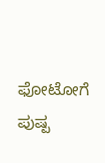ಫೋಟೋಗೆ ಪುಷ್ಪ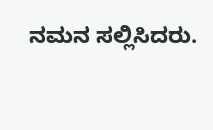ನಮನ ಸಲ್ಲಿಸಿದರು.